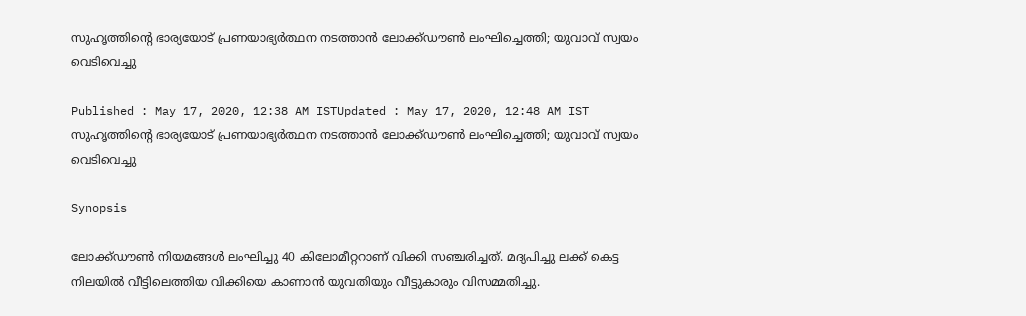സുഹൃത്തിന്റെ ഭാര്യയോട് പ്രണയാഭ്യർത്ഥന നടത്താന്‍ ലോക്ക്ഡൗൺ ലംഘിച്ചെത്തി; യുവാവ് സ്വയം വെടിവെച്ചു

Published : May 17, 2020, 12:38 AM ISTUpdated : May 17, 2020, 12:48 AM IST
സുഹൃത്തിന്റെ ഭാര്യയോട് പ്രണയാഭ്യർത്ഥന നടത്താന്‍ ലോക്ക്ഡൗൺ ലംഘിച്ചെത്തി; യുവാവ് സ്വയം വെടിവെച്ചു

Synopsis

ലോക്ക്ഡൗൺ നിയമങ്ങൾ ലംഘിച്ചു 40 കിലോമീറ്ററാണ് വിക്കി സഞ്ചരിച്ചത്. മദ്യപിച്ചു ലക്ക് കെട്ട നിലയിൽ വീട്ടിലെത്തിയ വിക്കിയെ കാണാൻ യുവതിയും വീട്ടുകാരും വിസമ്മതിച്ചു.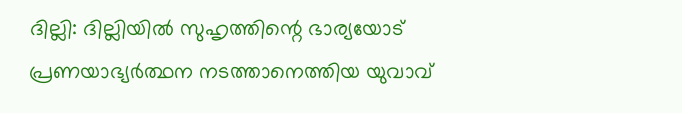ദില്ലി: ദില്ലിയിൽ സുഹൃത്തിന്റെ ഭാര്യയോട് പ്രണയാഭ്യർത്ഥന നടത്താനെത്തിയ യുവാവ്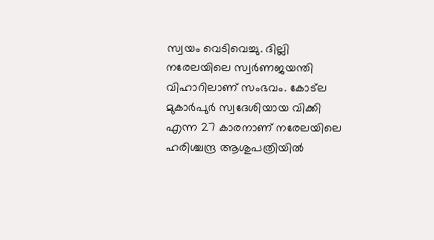സ്വയം വെടിവെച്ചു. ദില്ലി നരേലയിലെ സ്വർണജയന്തി വിഹാറിലാണ് സംഭവം. കോട്ല മുകാർപുർ സ്വദേശിയായ വിക്കി എന്ന 27 കാരനാണ് നരേലയിലെ ഹരിശ്ചന്ദ്ര ആശുപത്രിയിൽ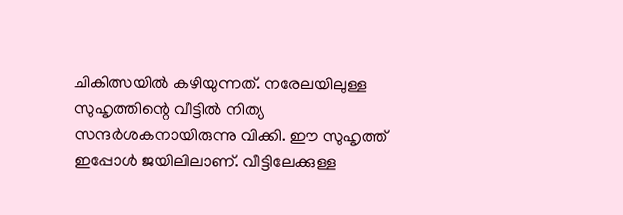ചികിത്സയിൽ കഴിയുന്നത്. നരേലയിലുള്ള സുഹൃത്തിന്റെ വീട്ടിൽ നിത്യ സന്ദർശകനായിരുന്നു വിക്കി. ഈ സുഹൃത്ത് ഇപ്പോൾ ജയിലിലാണ്. വീട്ടിലേക്കുള്ള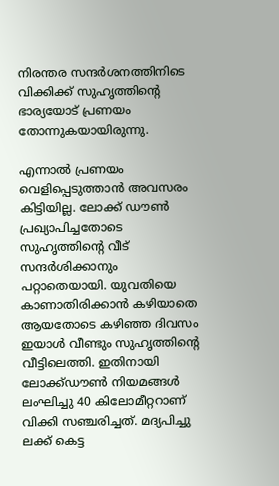നിരന്തര സന്ദർശനത്തിനിടെ വിക്കിക്ക് സുഹൃത്തിന്റെ ഭാര്യയോട് പ്രണയം തോന്നുകയായിരുന്നു.

എന്നാൽ പ്രണയം വെളിപ്പെടുത്താൻ അവസരം കിട്ടിയില്ല. ലോക്ക് ഡൗൺ പ്രഖ്യാപിച്ചതോടെ സുഹൃത്തിന്റെ വീട് സന്ദർശിക്കാനും പറ്റാതെയായി. യുവതിയെ കാണാതിരിക്കാൻ കഴിയാതെ ആയതോടെ കഴിഞ്ഞ ദിവസം ഇയാൾ വീണ്ടും സുഹൃത്തിന്റെ വീട്ടിലെത്തി. ഇതിനായി ലോക്ക്ഡൗൺ നിയമങ്ങൾ ലംഘിച്ചു 40 കിലോമീറ്ററാണ് വിക്കി സഞ്ചരിച്ചത്. മദ്യപിച്ചു ലക്ക് കെട്ട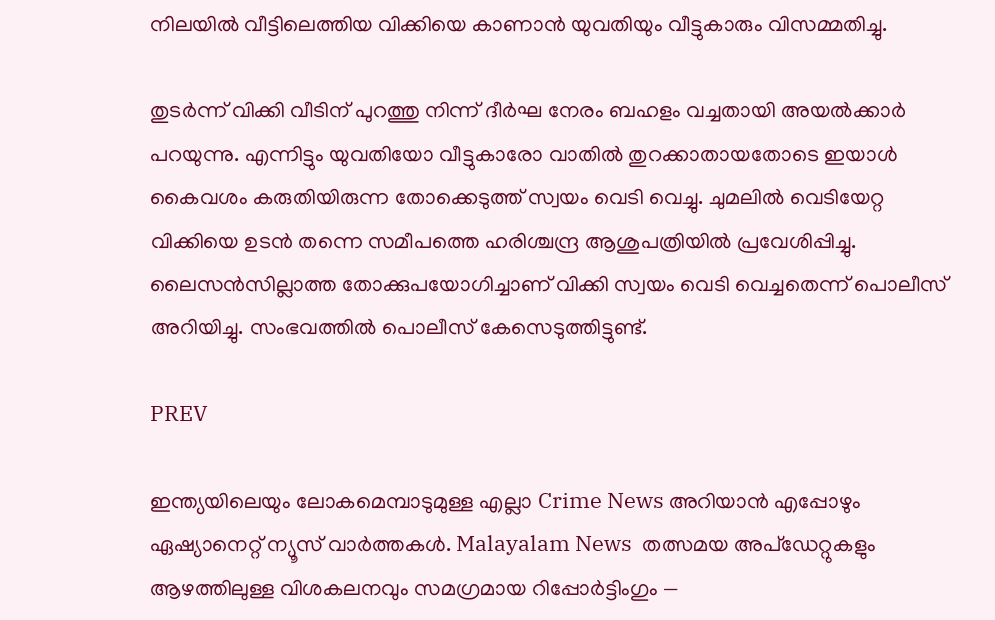നിലയിൽ വീട്ടിലെത്തിയ വിക്കിയെ കാണാൻ യുവതിയും വീട്ടുകാരും വിസമ്മതിച്ചു.

തുടർന്ന് വിക്കി വീടിന് പുറത്തു നിന്ന് ദീർഘ നേരം ബഹളം വച്ചതായി അയൽക്കാർ പറയുന്നു. എന്നിട്ടും യുവതിയോ വീട്ടുകാരോ വാതിൽ തുറക്കാതായതോടെ ഇയാൾ കൈവശം കരുതിയിരുന്ന തോക്കെടുത്ത് സ്വയം വെടി വെച്ചു. ചുമലിൽ വെടിയേറ്റ വിക്കിയെ ഉടൻ തന്നെ സമീപത്തെ ഹരിശ്ചന്ദ്ര ആശുപത്രിയിൽ പ്രവേശിപ്പിച്ചു. ലൈസൻസില്ലാത്ത തോക്കുപയോഗിച്ചാണ് വിക്കി സ്വയം വെടി വെച്ചതെന്ന് പൊലീസ് അറിയിച്ചു. സംഭവത്തില്‍ പൊലീസ് കേസെടുത്തിട്ടുണ്ട്.

PREV

ഇന്ത്യയിലെയും ലോകമെമ്പാടുമുള്ള എല്ലാ Crime News അറിയാൻ എപ്പോഴും ഏഷ്യാനെറ്റ് ന്യൂസ് വാർത്തകൾ. Malayalam News  തത്സമയ അപ്‌ഡേറ്റുകളും ആഴത്തിലുള്ള വിശകലനവും സമഗ്രമായ റിപ്പോർട്ടിംഗും —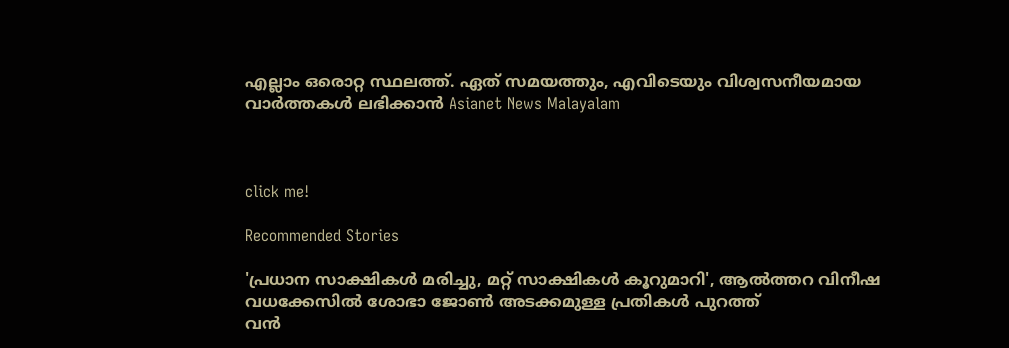എല്ലാം ഒരൊറ്റ സ്ഥലത്ത്. ഏത് സമയത്തും, എവിടെയും വിശ്വസനീയമായ വാർത്തകൾ ലഭിക്കാൻ Asianet News Malayalam



click me!

Recommended Stories

'പ്രധാന സാക്ഷികൾ മരിച്ചു, മറ്റ് സാക്ഷികൾ കൂറുമാറി', ആൽത്തറ വിനീഷ വധക്കേസിൽ ശോഭാ ജോൺ അടക്കമുള്ള പ്രതികൾ പുറത്ത്
വൻ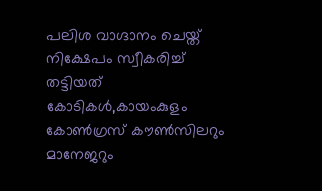പലിശ വാഗ്ദാനം ചെയ്ത് നിക്ഷേപം സ്വീകരിച്ച് തട്ടിയത് കോടികൾ,കായംകുളം കോൺഗ്രസ് കൗൺസിലറും മാനേജറും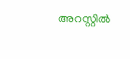അറസ്റ്റിൽ